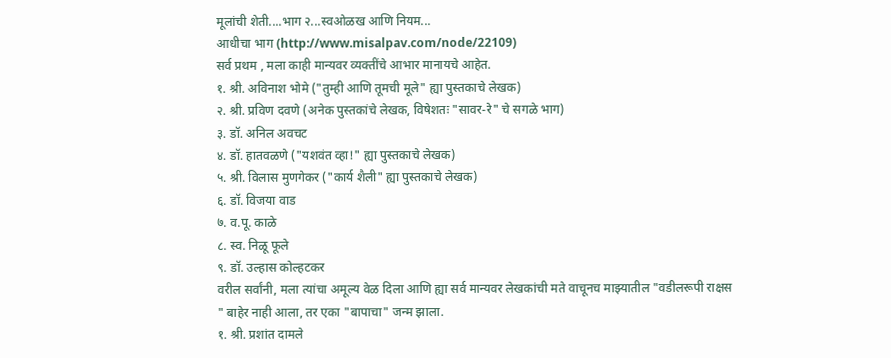मूलांची शेती....भाग २...स्वओळख आणि नियम...
आधीचा भाग (http://www.misalpav.com/node/22109)
सर्व प्रथम , मला काही मान्यवर व्यक्तींचे आभार मानायचे आहेत.
१. श्री. अविनाश भोमे ("तुम्ही आणि तूमची मूले" ह्या पुस्तकाचे लेखक)
२. श्री. प्रविण दवणे (अनेक पुस्तकांचे लेखक, विषेशतः "सावर-रे" चे सगळे भाग)
३. डॉ. अनिल अवचट
४. डॉ. हातवळणे ("यशवंत व्हा!" ह्या पुस्तकाचे लेखक)
५. श्री. विलास मुणगेकर ("कार्य शैली" ह्या पुस्तकाचे लेखक)
६. डॉ. विजया वाड
७. व.पू. काळे
८. स्व. निळू फूले
९. डॉ. उल्हास कोल्हटकर
वरील सर्वांनी, मला त्यांचा अमूल्य वेळ दिला आणि ह्या सर्व मान्यवर लेखकांची मते वाचूनच माझ्यातील "वडीलरूपी राक्षस " बाहेर नाही आला, तर एका "बापाचा" जन्म झाला.
१. श्री. प्रशांत दामले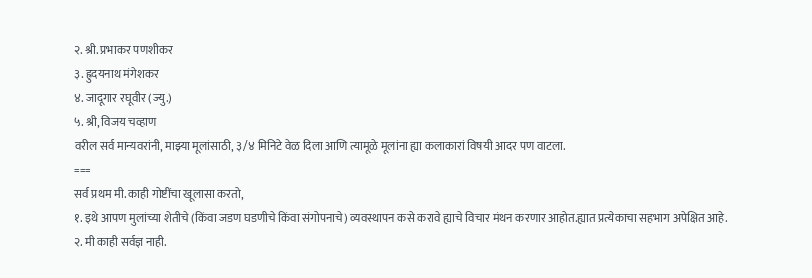२. श्री. प्रभाकर पणशीकर
३. ह्रुदयनाथ मंगेशकर
४. जादूगार रघूवीर (ज्यु.)
५. श्री, विजय चव्हाण
वरील सर्व मान्यवरांनी, माझ्या मूलांसाठी, ३/४ मिनिटे वेळ दिला आणि त्यामूळे मूलांना ह्या कलाकारां विषयी आदर पण वाटला.
===
सर्व प्रथम मी. काही गोष्टींचा खूलासा करतो,
१. इथे आपण मुलांच्या शेतीचे (किंवा जडण घडणीचे किंवा संगोपनाचे) व्यवस्थापन कसे करावे ह्याचे विचार मंथन करणार आहोत.ह्यात प्रत्येकाचा सहभाग अपेक्षित आहे.
२. मी काही सर्वज्ञ नाही.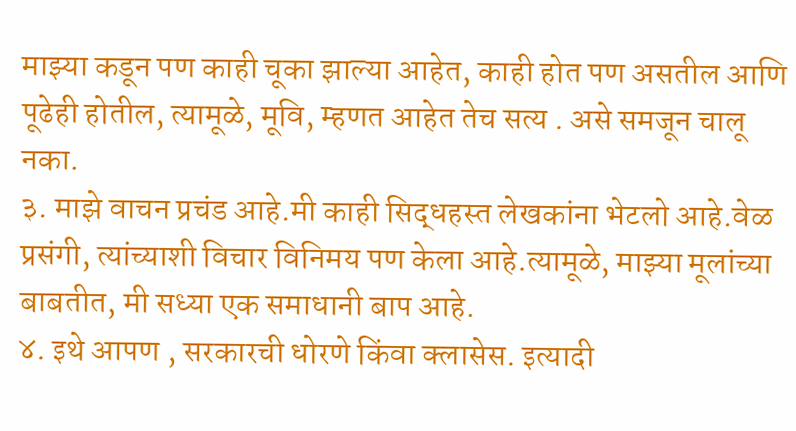माझ्या कडून पण काही चूका झाल्या आहेत, काही होत पण असतील आणि पूढेही होतील, त्यामूळे, मूवि, म्हणत आहेत तेच सत्य . असे समजून चालू नका.
३. माझे वाचन प्रचंड आहे.मी काही सिद्धहस्त लेखकांना भेटलो आहे.वेळ प्रसंगी, त्यांच्याशी विचार विनिमय पण केला आहे.त्यामूळे, माझ्या मूलांच्या बाबतीत, मी सध्या एक समाधानी बाप आहे.
४. इथे आपण , सरकारची धोरणे किंवा क्लासेस. इत्यादी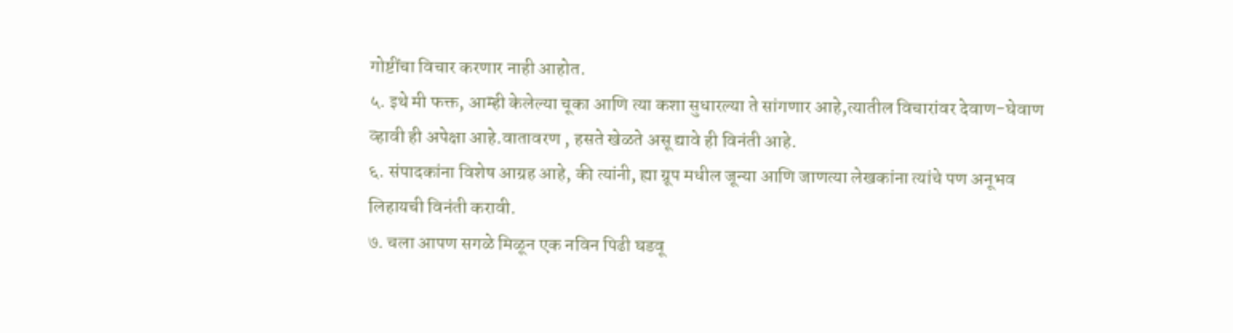गोष्टींचा विचार करणार नाही आहोत.
५. इथे मी फक्त, आम्ही केलेल्या चूका आणि त्या कशा सुधारल्या ते सांगणार आहे,त्यातील विचारांवर देवाण-घेवाण व्हावी ही अपेक्षा आहे.वातावरण , हसते खेळते असू द्यावे ही विनंती आहे.
६. संपादकांना विशेष आग्रह आहे, की त्यांनी, ह्या ग्रूप मधील जून्या आणि जाणत्या लेखकांना त्यांचे पण अनूभव लिहायची विनंती करावी.
७. चला आपण सगळे मिळून एक नविन पिढी घडवू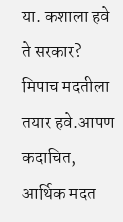या. कशाला हवे ते सरकार? मिपाच मदतीला तयार हवे.आपण कदाचित, आर्थिक मदत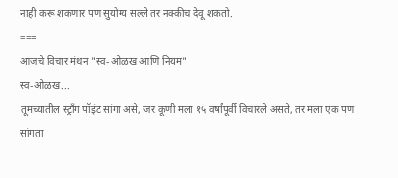नाही करू शकणार पण सुयोग्य सल्ले तर नक्कीच देवू शकतो.
===
आजचे विचार मंथन "स्व-ओळख आणि नियम"
स्व-ओळख...
तूमच्यातील स्ट्राँग पॉइंट सांगा असे, जर कूणी मला १५ वर्षांपूर्वी विचारले असते, तर मला एक पण सांगता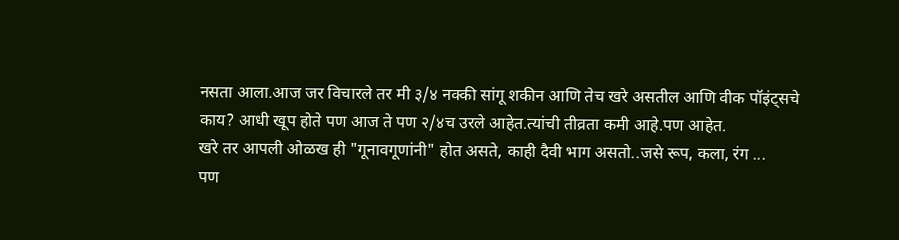नसता आला.आज जर विचारले तर मी ३/४ नक्की सांगू शकीन आणि तेच खरे असतील आणि वीक पॉइंट्सचे काय? आधी खूप होते पण आज ते पण २/४च उरले आहेत.त्यांची तीव्रता कमी आहे.पण आहेत.
खरे तर आपली ओळख ही "गूनावगूणांनी" होत असते, काही दैवी भाग असतो..जसे रूप, कला, रंग ...
पण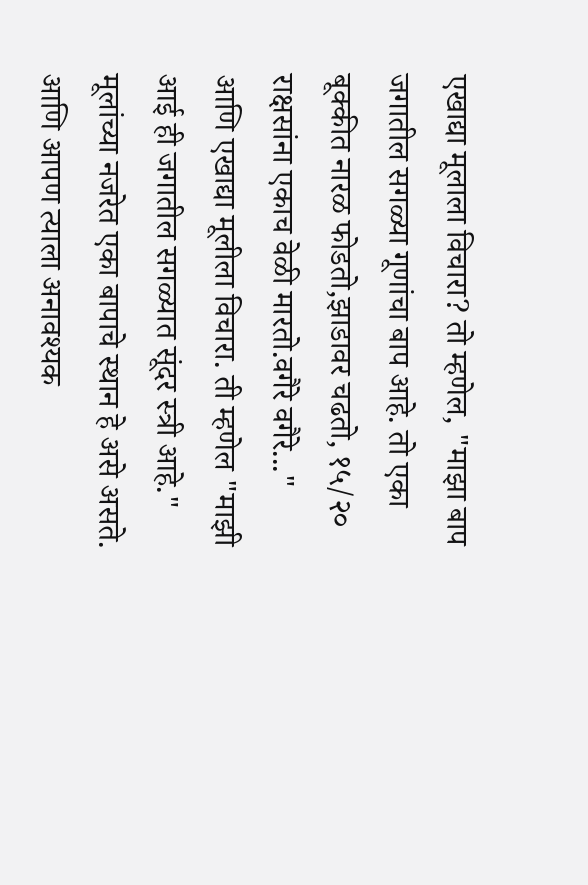एखाद्या मूलाला विचारा? तो म्हणेल, "माझा बाप जगातील सगळ्या गूणांचा बाप आहे. तो एका बूक्कीत नारळ फोडतो,झाडावर चढतो, १५/२० राक्षसांना एकाच वेळी मारतो.वगैरे वगैरे..."
आणि एखाद्या मूलीला विचारा. ती म्हणेल "माझी आई ही जगातील सगळ्यात सूंदर स्त्री आहे."
मूलांच्या नजरेत एका बापाचे स्थान हे असे असते. आणि आपण त्याला अनावश्यक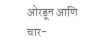ओरडून आणि चार-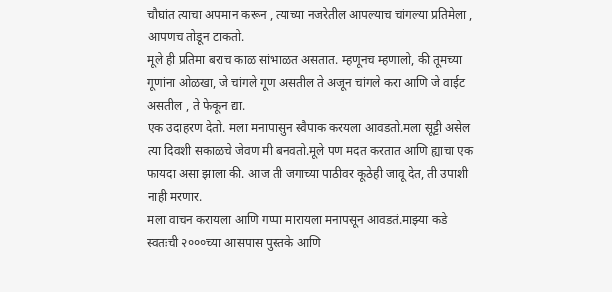चौघांत त्याचा अपमान करून , त्याच्या नजरेतील आपल्याच चांगल्या प्रतिमेला , आपणच तोडून टाकतो.
मूले ही प्रतिमा बराच काळ सांभाळत असतात. म्हणूनच म्हणालो, की तूमच्या गूणांना ओळखा, जे चांगले गूण असतील ते अजून चांगले करा आणि जे वाईट असतील , ते फेकून द्या.
एक उदाहरण देतो. मला मनापासुन स्वैपाक करयला आवडतो.मला सूट्टी असेल त्या दिवशी सकाळचे जेवण मी बनवतो.मूले पण मदत करतात आणि ह्याचा एक फायदा असा झाला की. आज ती जगाच्या पाठीवर कूठेही जावू देत, ती उपाशी नाही मरणार.
मला वाचन करायला आणि गप्पा मारायला मनापसून आवडतं.माझ्या कडे स्वतःची २०००च्या आसपास पुस्तके आणि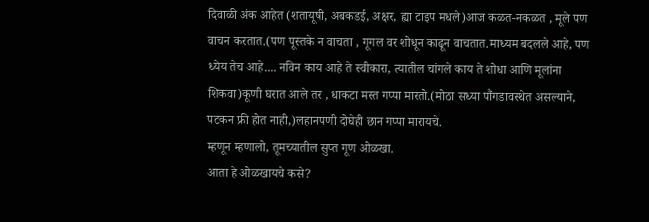दिवाळी अंक आहेत (शतायूषी, अबकडई, अक्षर, ह्या टाइप मधले)आज कळत-नकळत , मूले पण वाचन करतात.(पण पूस्तके न वाचता , गूगल वर शोधून काढून वाचतात.माध्यम बदलले आहे, पण ध्येय तेच आहे.... नविन काय आहे ते स्वीकारा, त्यातील चांगले काय ते शोधा आणि मूलांना शिकवा)कूणी घरात आले तर , धाकटा मस्त गप्पा मारतो.(मोठा सध्या पौंगडावस्थेत असल्याने, पटकन फ्री होत नाही,)लहानपणी दोघेही छान गप्पा मारायचे.
म्हणून म्हणालो, तूमच्यातील सुप्त गूण ओळखा.
आता हे ओळखायचे कसे?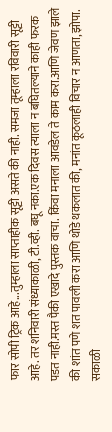फार सोपी ट्रिक आहे...तुम्हाला साप्ताहीक सूट्टी असते की नाही. समजा तूम्हाला रविवारी सूट्टी आहे. तर शनिवारी संध्याकाळी, टी.व्ही. बघू नका.एक दिवस त्याला न बघितल्याने काही फरक पडत नाही.मस्त पैकी एखादे पुस्तक वाचा. किंवा मनाला आवडेल ते काम करा.आणि जेवण झाले की शांत पणे शत पावली करा आणि थोडे थकलात की, मनांत कूठलाही विचार न आणता, झोपा. सकाळी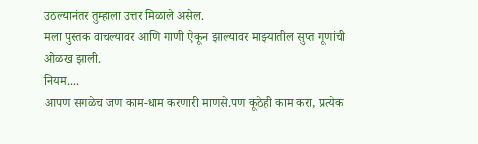उठल्यानंतर तुम्हाला उत्तर मिळाले असेल.
मला पुस्तक वाचल्यावर आणि गाणी ऐकून झाल्यावर माझ्यातील सुप्त गूणांची ओळख झाली.
नियम....
आपण सगळेच जण काम-धाम करणारी माणसे.पण कूठेही काम करा, प्रत्येक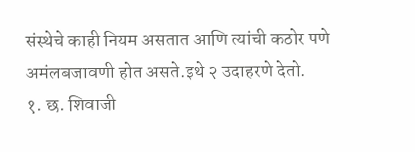संस्थेचे काही नियम असतात आणि त्यांची कठोर पणे अमंलबजावणी होत असते.इथे २ उदाहरणे देतो.
१. छ. शिवाजी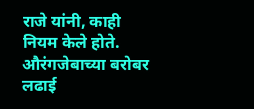राजे यांनी, काही नियम केले होते. औरंगजेबाच्या बरोबर लढाई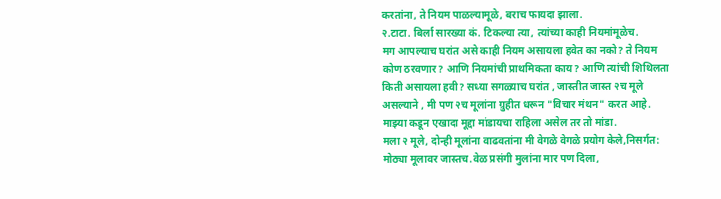करतांना, ते नियम पाळल्यामूळे, बराच फायदा झाला.
२.टाटा. बिर्ला सारख्या कं. टिकल्या त्या, त्यांच्या काही नियमांमूळेच.
मग आपल्याच घरांत असे काही नियम असायला हवेत का नको? ते नियम कोण ठरवणार? आणि नियमांची प्राथमिकता काय? आणि त्यांची शिथिलता किती असायला हवी? सध्या सगळ्याच घरांत , जास्तीत जास्त २च मूले असल्याने , मी पण २च मूलांना ग्रुहीत धरून "विचार मंथन" करत आहे. माझ्या कडून एखादा मूद्दा मांडायचा राहिला असेल तर तो मांडा.
मला २ मूले, दोन्ही मूलांना वाढवतांना मी वेगळे वेगळे प्रयोग केले,निसर्गत: मोठ्या मूलावर जास्तच.वेळ प्रसंगी मुलांना मार पण दिला,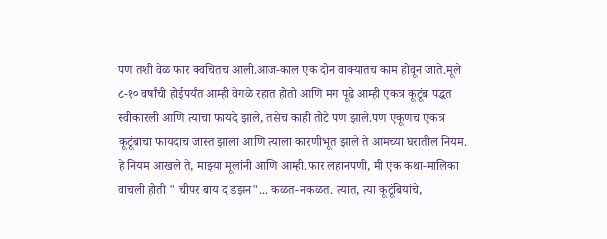पण तशी वेळ फार क्वचितच आली.आज-काल एक दोन वाक्यातच काम होवून जाते.मूले ८-१० वर्षांची होईपर्यंत आम्ही वेगळे रहात होतो आणि मग पूढे आम्ही एकत्र कूटूंब पद्धत स्वीकारली आणि त्याचा फायदे झाले, तसेच काही तोटे पण झाले.पण एकूणच एकत्र कूटूंबाचा फायदाच जास्त झाला आणि त्याला कारणीभूत झाले ते आमच्या घरातील नियम.
हे नियम आखले ते, माझ्या मूलांनी आणि आम्ही.फार लहानपणी, मी एक कथा-मालिका वाचली होती " चीपर बाय द डझन"... कळत-नकळत. त्यात, त्या कूटूंबियांचे,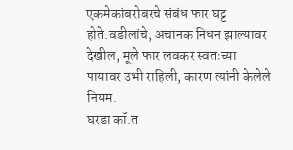एकमेकांबरोबरचे संबंध फार घट्ट होते.वडीलांचे, अचानक निधन झाल्यावर देखील, मूले फार लवकर स्वतःच्या पायावर उभी राहिली, कारण त्यांनी केलेले नियम.
घरडा कॉ.त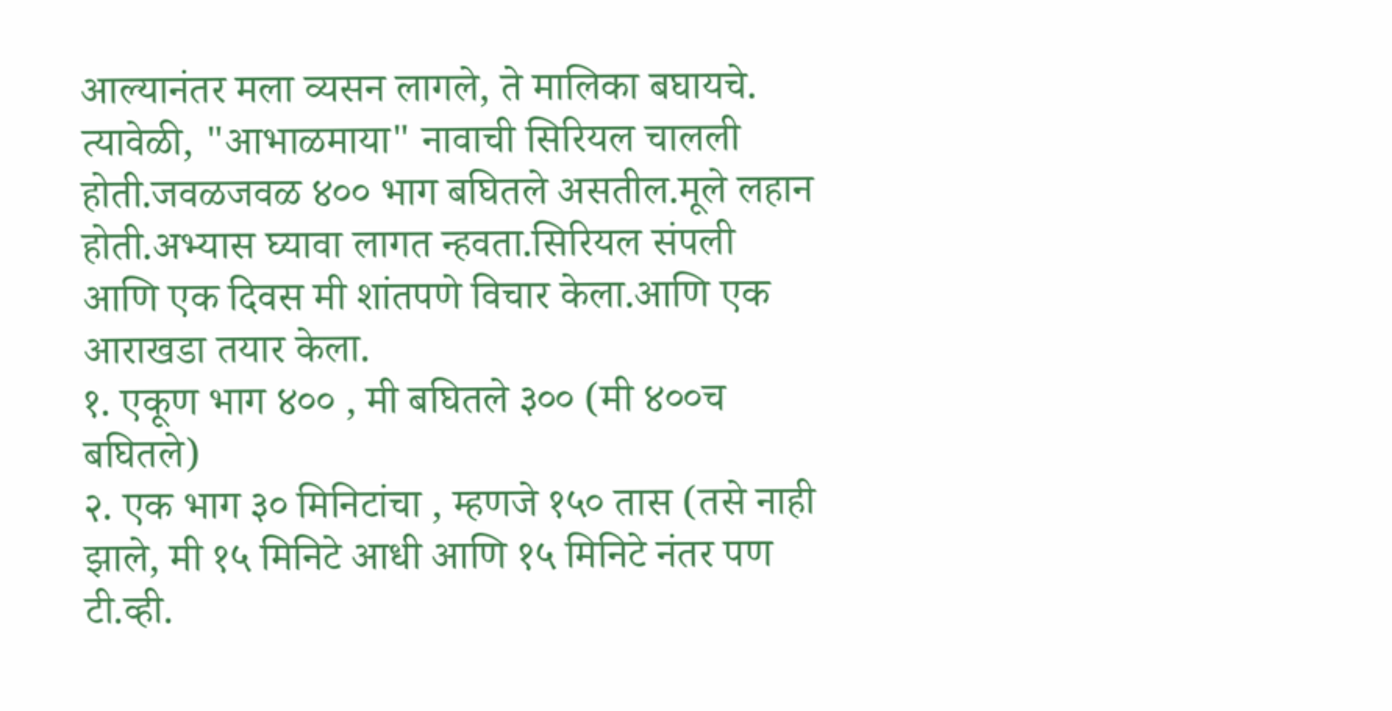आल्यानंतर मला व्यसन लागले, ते मालिका बघायचे. त्यावेळी, "आभाळमाया" नावाची सिरियल चालली होती.जवळजवळ ४०० भाग बघितले असतील.मूले लहान होती.अभ्यास घ्यावा लागत न्हवता.सिरियल संपली आणि एक दिवस मी शांतपणे विचार केला.आणि एक आराखडा तयार केला.
१. एकूण भाग ४०० , मी बघितले ३०० (मी ४००च बघितले)
२. एक भाग ३० मिनिटांचा , म्हणजे १५० तास (तसे नाही झाले, मी १५ मिनिटे आधी आणि १५ मिनिटे नंतर पण टी.व्ही.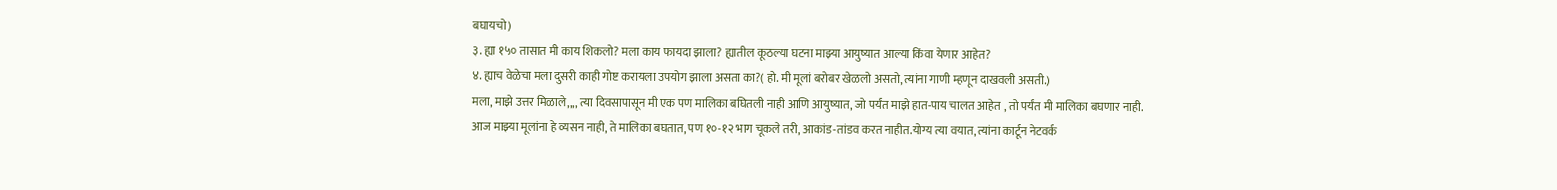बघायचो)
३. ह्या १५० तासात मी काय शिकलो? मला काय फायदा झाला? ह्यातील कूठल्या घटना माझ्या आयुष्यात आल्या किंवा येणार आहेत?
४. ह्याच वेळेचा मला दुसरी काही गोष्ट करायला उपयोग झाला असता का?( हो. मी मूलां बरोबर खेळलो असतो, त्यांना गाणी म्हणून दाखवली असती.)
मला, माझे उत्तर मिळाले,,,, त्या दिवसापासून मी एक पण मालिका बघितली नाही आणि आयुष्यात, जो पर्यंत माझे हात-पाय चालत आहेत , तो पर्यंत मी मालिका बघणार नाही.
आज माझ्या मूलांना हे व्यसन नाही, ते मालिका बघतात, पण १०-१२ भाग चूकले तरी, आकांड-तांडव करत नाहीत.योग्य त्या वयात, त्यांना कार्टून नेटवर्क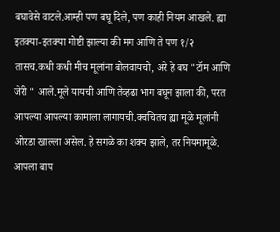बघावेसे वाटले.आम्ही पण बघू दिले, पण काही नियम आखले. ह्या इतक्या-इतक्या गोष्टी झाल्या की मग आणि ते पण १/२ तासच.कधी कधी मीच मूलांना बोलवायचो, अरे हे बघ "टॉम आणि जेरी " आले.मूले यायची आणि तेव्हढा भाग बघून झाला की, परत आपल्या आपल्या कामाला लागायची.क्वचितच ह्या मूळे मूलांनी ओरडा खाल्ला असेल. हे सगळे का शक्य झाले, तर नियमामूळे. आपला बाप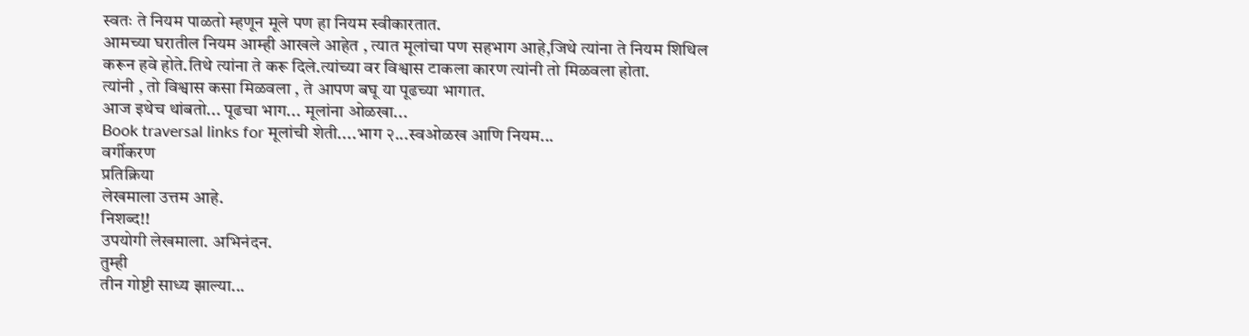स्वतः ते नियम पाळतो म्हणून मूले पण हा नियम स्वीकारतात.
आमच्या घरातील नियम आम्ही आखले आहेत , त्यात मूलांचा पण सहभाग आहे,जिथे त्यांना ते नियम शिथिल करून हवे होते.तिथे त्यांना ते करू दिले.त्यांच्या वर विश्वास टाकला कारण त्यांनी तो मिळवला होता.
त्यांनी , तो विश्वास कसा मिळवला , ते आपण बघू या पूढच्या भागात.
आज इथेच थांबतो... पूढचा भाग... मूलांना ओळखा...
Book traversal links for मूलांची शेती....भाग २...स्वओळख आणि नियम...
वर्गीकरण
प्रतिक्रिया
लेखमाला उत्तम आहे.
निशब्द!!
उपयोगी लेखमाला. अभिनंदन.
तुम्ही
तीन गोष्टी साध्य झाल्या...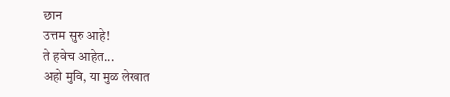छान
उत्तम सुरु आहे!
ते हवेच आहेत...
अहो मुवि, या मुळ लेखात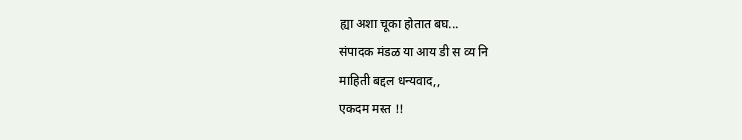ह्या अशा चूका होतात बघ...
संपादक मंडळ या आय डी स व्य नि
माहिती बद्दल धन्यवाद,,
एकदम मस्त !!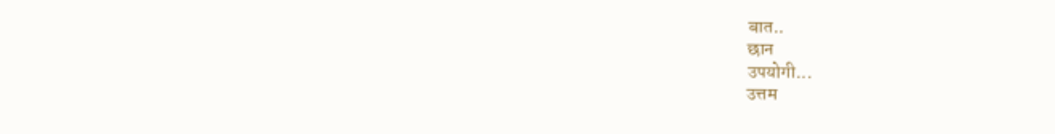बात..
छान
उपयोगी...
उत्तम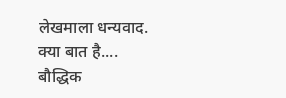लेखमाला धन्यवाद.
क्या बात है....
बौद्धिक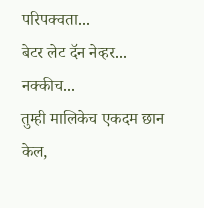परिपक्वता...
बेटर लेट दॅन नेव्हर...
नक्कीच...
तुम्ही मालिकेच एकदम छान केल,